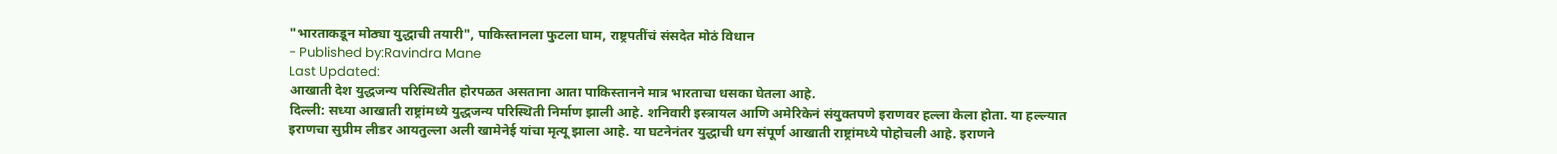"भारताकडून मोठ्या युद्धाची तयारी", पाकिस्तानला फुटला घाम, राष्ट्रपतींचं संसदेत मोठं विधान
- Published by:Ravindra Mane
Last Updated:
आखाती देश युद्धजन्य परिस्थितीत होरपळत असताना आता पाकिस्तानने मात्र भारताचा धसका घेतला आहे.
दिल्ली: सध्या आखाती राष्ट्रांमध्ये युद्धजन्य परिस्थिती निर्माण झाली आहे. शनिवारी इस्त्रायल आणि अमेरिकेनं संयुक्तपणे इराणवर हल्ला केला होता. या हल्ल्यात इराणचा सुप्रीम लीडर आयतुल्ला अली खामेनेई यांचा मृत्यू झाला आहे. या घटनेनंतर युद्धाची धग संपूर्ण आखाती राष्ट्रांमध्ये पोहोचली आहे. इराणने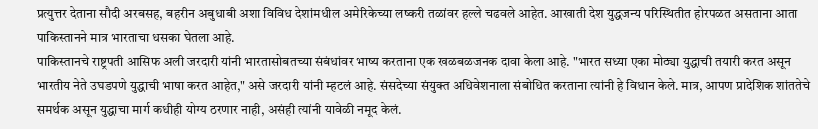प्रत्युत्तर देताना सौदी अरबसह, बहरीन अबुधाबी अशा विविध देशांमधील अमेरिकेच्या लष्करी तळांवर हल्ले चढवले आहेत. आखाती देश युद्धजन्य परिस्थितीत होरपळत असताना आता पाकिस्तानने मात्र भारताचा धसका घेतला आहे.
पाकिस्तानचे राष्ट्रपती आसिफ अली जरदारी यांनी भारतासोबतच्या संबंधांवर भाष्य करताना एक खळबळजनक दावा केला आहे. "भारत सध्या एका मोठ्या युद्धाची तयारी करत असून भारतीय नेते उघडपणे युद्धाची भाषा करत आहेत," असे जरदारी यांनी म्हटलं आहे. संसदेच्या संयुक्त अधिवेशनाला संबोधित करताना त्यांनी हे विधान केले. मात्र, आपण प्रादेशिक शांततेचे समर्थक असून युद्धाचा मार्ग कधीही योग्य ठरणार नाही, असंही त्यांनी यावेळी नमूद केलं.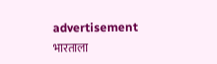advertisement
भारताला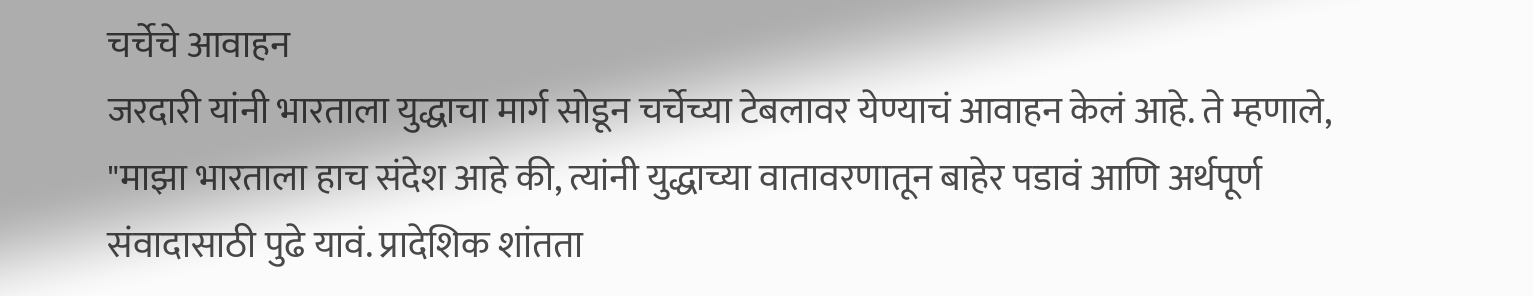चर्चेचे आवाहन
जरदारी यांनी भारताला युद्धाचा मार्ग सोडून चर्चेच्या टेबलावर येण्याचं आवाहन केलं आहे. ते म्हणाले, "माझा भारताला हाच संदेश आहे की, त्यांनी युद्धाच्या वातावरणातून बाहेर पडावं आणि अर्थपूर्ण संवादासाठी पुढे यावं. प्रादेशिक शांतता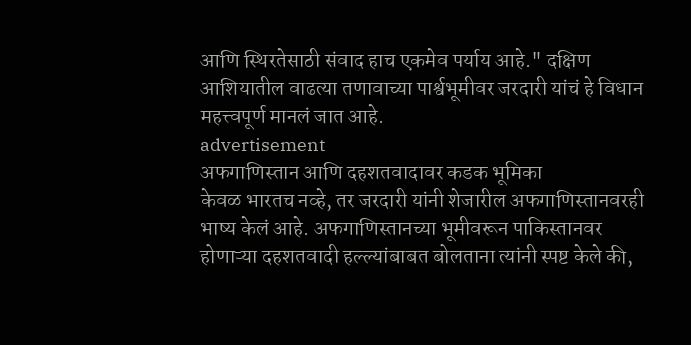आणि स्थिरतेसाठी संवाद हाच एकमेव पर्याय आहे." दक्षिण आशियातील वाढत्या तणावाच्या पार्श्वभूमीवर जरदारी यांचं हे विधान महत्त्वपूर्ण मानलं जात आहे.
advertisement
अफगाणिस्तान आणि दहशतवादावर कडक भूमिका
केवळ भारतच नव्हे, तर जरदारी यांनी शेजारील अफगाणिस्तानवरही भाष्य केलं आहे. अफगाणिस्तानच्या भूमीवरून पाकिस्तानवर होणाऱ्या दहशतवादी हल्ल्यांबाबत बोलताना त्यांनी स्पष्ट केले की,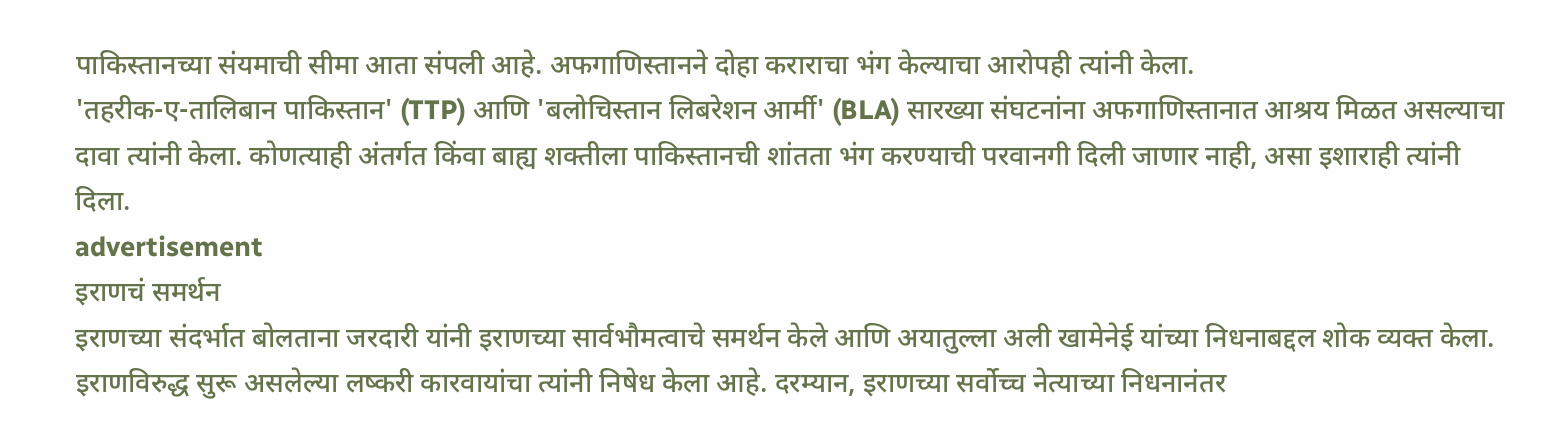पाकिस्तानच्या संयमाची सीमा आता संपली आहे. अफगाणिस्तानने दोहा कराराचा भंग केल्याचा आरोपही त्यांनी केला.
'तहरीक-ए-तालिबान पाकिस्तान' (TTP) आणि 'बलोचिस्तान लिबरेशन आर्मी' (BLA) सारख्या संघटनांना अफगाणिस्तानात आश्रय मिळत असल्याचा दावा त्यांनी केला. कोणत्याही अंतर्गत किंवा बाह्य शक्तीला पाकिस्तानची शांतता भंग करण्याची परवानगी दिली जाणार नाही, असा इशाराही त्यांनी दिला.
advertisement
इराणचं समर्थन
इराणच्या संदर्भात बोलताना जरदारी यांनी इराणच्या सार्वभौमत्वाचे समर्थन केले आणि अयातुल्ला अली खामेनेई यांच्या निधनाबद्दल शोक व्यक्त केला. इराणविरुद्ध सुरू असलेल्या लष्करी कारवायांचा त्यांनी निषेध केला आहे. दरम्यान, इराणच्या सर्वोच्च नेत्याच्या निधनानंतर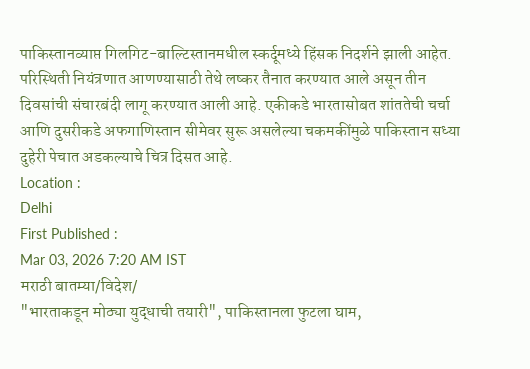पाकिस्तानव्याप्त गिलगिट-बाल्टिस्तानमधील स्कर्दूमध्ये हिंसक निदर्शने झाली आहेत. परिस्थिती नियंत्रणात आणण्यासाठी तेथे लष्कर तैनात करण्यात आले असून तीन दिवसांची संचारबंदी लागू करण्यात आली आहे. एकीकडे भारतासोबत शांततेची चर्चा आणि दुसरीकडे अफगाणिस्तान सीमेवर सुरू असलेल्या चकमकींमुळे पाकिस्तान सध्या दुहेरी पेचात अडकल्याचे चित्र दिसत आहे.
Location :
Delhi
First Published :
Mar 03, 2026 7:20 AM IST
मराठी बातम्या/विदेश/
"भारताकडून मोठ्या युद्धाची तयारी", पाकिस्तानला फुटला घाम,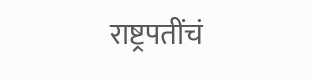राष्ट्रपतींचं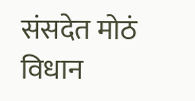संसदेत मोठं विधान